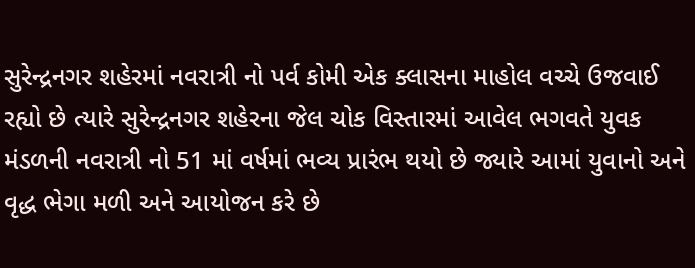સુરેન્દ્રનગર શહેરમાં નવરાત્રી નો પર્વ કોમી એક ક્લાસના માહોલ વચ્ચે ઉજવાઈ રહ્યો છે ત્યારે સુરેન્દ્રનગર શહેરના જેલ ચોક વિસ્તારમાં આવેલ ભગવતે યુવક મંડળની નવરાત્રી નો 51 માં વર્ષમાં ભવ્ય પ્રારંભ થયો છે જ્યારે આમાં યુવાનો અને વૃદ્ધ ભેગા મળી અને આયોજન કરે છે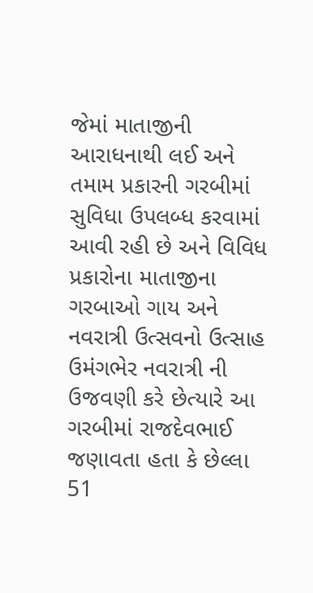જેમાં માતાજીની આરાધનાથી લઈ અને તમામ પ્રકારની ગરબીમાં સુવિધા ઉપલબ્ધ કરવામાં આવી રહી છે અને વિવિધ પ્રકારોના માતાજીના ગરબાઓ ગાય અને નવરાત્રી ઉત્સવનો ઉત્સાહ ઉમંગભેર નવરાત્રી ની ઉજવણી કરે છેત્યારે આ ગરબીમાં રાજદેવભાઈ જણાવતા હતા કે છેલ્લા 51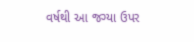વર્ષથી આ જગ્યા ઉપર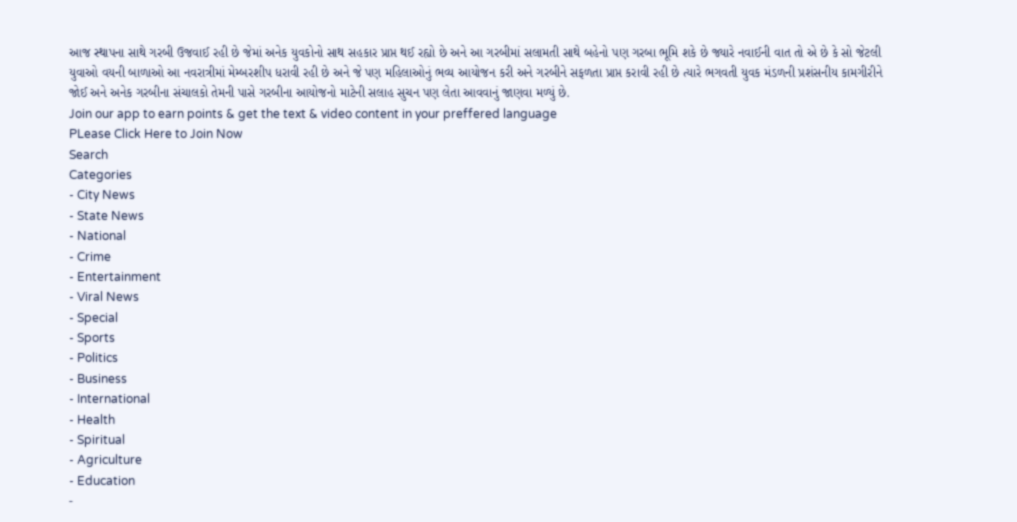આજ સ્થાપના સાથે ગરબી ઉજવાઈ રહી છે જેમાં અનેક યુવકોનો સાથ સહકાર પ્રાપ્ત થઈ રહ્યો છે અને આ ગરબીમાં સલામતી સાથે બહેનો પણ ગરબા ભૂમિ શકે છે જ્યારે નવાઈની વાત તો એ છે કે સો જેટલી યુવાઓ વયની બાળાઓ આ નવરાત્રીમાં મેમ્બરશીપ ધરાવી રહી છે અને જે પણ મહિલાઓનું ભવ્ય આયોજન કરી અને ગરબીને સફળતા પ્રાપ્ત કરાવી રહી છે ત્યારે ભગવતી યુવક મંડળની પ્રશંસનીય કામગીરીને જોઈ અને અનેક ગરબીના સંચાલકો તેમની પાસે ગરબીના આયોજનો માટેની સલાહ સુચન પણ લેતા આવવાનું જાણવા મળ્યું છે.
Join our app to earn points & get the text & video content in your preffered language
PLease Click Here to Join Now
Search
Categories
- City News
- State News
- National
- Crime
- Entertainment
- Viral News
- Special
- Sports
- Politics
- Business
- International
- Health
- Spiritual
- Agriculture
- Education
-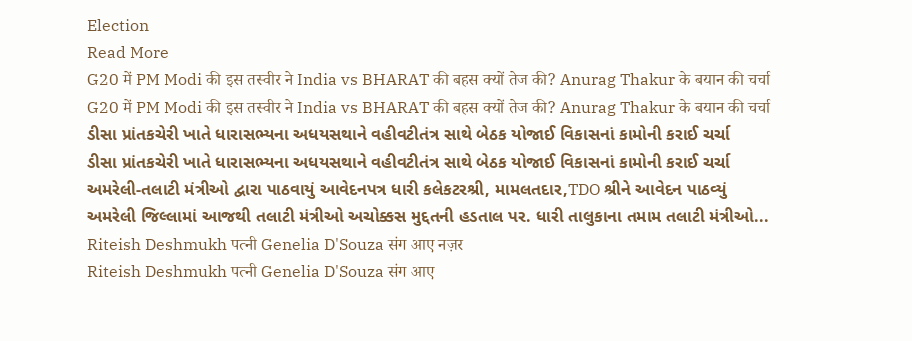Election
Read More
G20 में PM Modi की इस तस्वीर ने India vs BHARAT की बहस क्यों तेज की? Anurag Thakur के बयान की चर्चा
G20 में PM Modi की इस तस्वीर ने India vs BHARAT की बहस क्यों तेज की? Anurag Thakur के बयान की चर्चा
ડીસા પ્રાંતકચેરી ખાતે ધારાસભ્યના અધયસથાને વહીવટીતંત્ર સાથે બેઠક યોજાઈ વિકાસનાં કામોની કરાઈ ચર્ચા
ડીસા પ્રાંતકચેરી ખાતે ધારાસભ્યના અધયસથાને વહીવટીતંત્ર સાથે બેઠક યોજાઈ વિકાસનાં કામોની કરાઈ ચર્ચા
અમરેલી-તલાટી મંત્રીઓ દ્વારા પાઠવાયું આવેદનપત્ર ધારી કલેકટરશ્રી, મામલતદાર,TDO શ્રીને આવેદન પાઠવ્યું
અમરેલી જિલ્લામાં આજથી તલાટી મંત્રીઓ અચોક્કસ મુદ્દતની હડતાલ પર. ધારી તાલુકાના તમામ તલાટી મંત્રીઓ...
Riteish Deshmukh पत्नी Genelia D'Souza संग आए नज़र
Riteish Deshmukh पत्नी Genelia D'Souza संग आए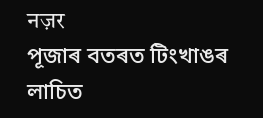नज़र
পূজাৰ বতৰত টিংখাঙৰ লাচিত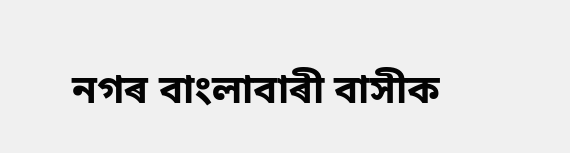নগৰ বাংলাবাৰী বাসীক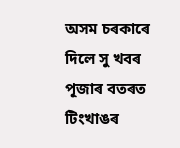অসম চৰকাৰে দিলে সু খবৰ
পূজাৰ বতৰত টিংখাঙৰ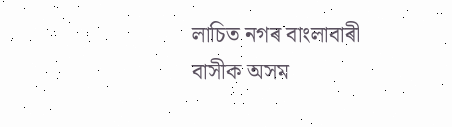লাচিত নগৰ বাংলাবাৰী বাসীক অসম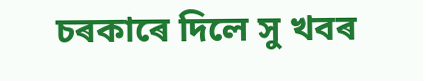চৰকাৰে দিলে সু খবৰ